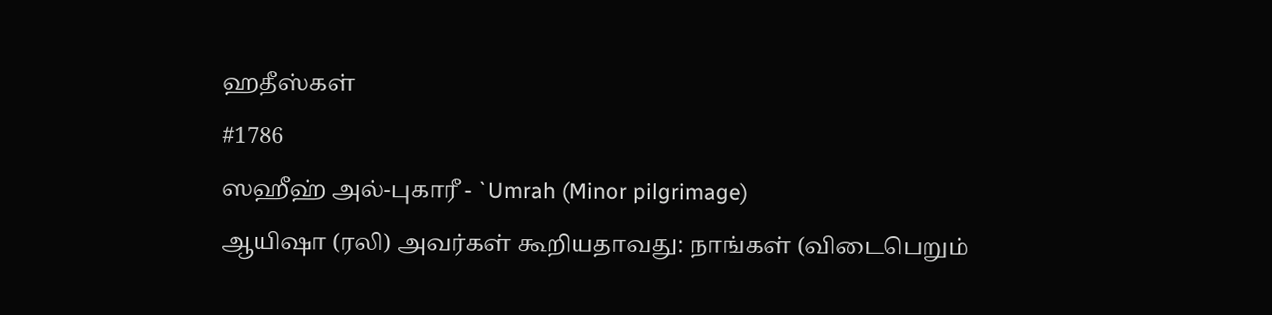ஹதீஸ்கள்
#1786
ஸஹீஹ் அல்-புகாரீ - `Umrah (Minor pilgrimage)
ஆயிஷா (ரலி) அவர்கள் கூறியதாவது: நாங்கள் (விடைபெறும்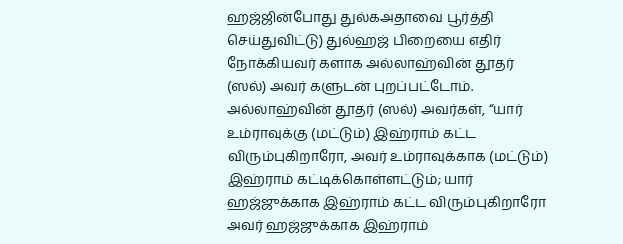ஹஜ்ஜின்போது துல்கஅதாவை பூர்த்தி செய்துவிட்டு) துல்ஹஜ் பிறையை எதிர் நோக்கியவர் களாக அல்லாஹ்வின் தூதர் (ஸல்) அவர் களுடன் புறப்பட்டோம். அல்லாஹ்வின் தூதர் (ஸல்) அவர்கள், “யார் உம்ராவுக்கு (மட்டும்) இஹ்ராம் கட்ட விரும்புகிறாரோ, அவர் உம்ராவுக்காக (மட்டும்) இஹ்ராம் கட்டிக்கொள்ளட்டும்; யார் ஹஜ்ஜுக்காக இஹ்ராம் கட்ட விரும்புகிறாரோ அவர் ஹஜ்ஜுக்காக இஹ்ராம்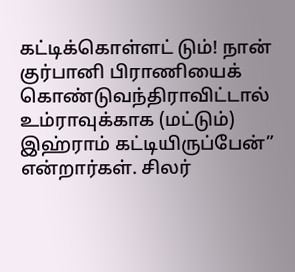கட்டிக்கொள்ளட் டும்! நான் குர்பானி பிராணியைக் கொண்டுவந்திராவிட்டால் உம்ராவுக்காக (மட்டும்) இஹ்ராம் கட்டியிருப்பேன்” என்றார்கள். சிலர்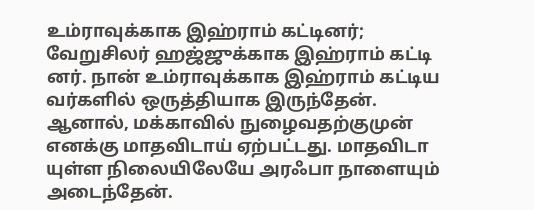உம்ராவுக்காக இஹ்ராம் கட்டினர்; வேறுசிலர் ஹஜ்ஜுக்காக இஹ்ராம் கட்டி னர். நான் உம்ராவுக்காக இஹ்ராம் கட்டிய வர்களில் ஒருத்தியாக இருந்தேன். ஆனால், மக்காவில் நுழைவதற்குமுன் எனக்கு மாதவிடாய் ஏற்பட்டது. மாதவிடா யுள்ள நிலையிலேயே அரஃபா நாளையும் அடைந்தேன்.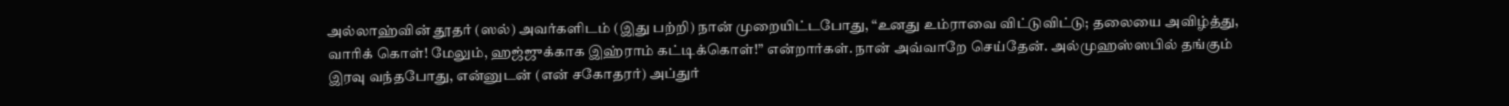அல்லாஹ்வின் தூதர் (ஸல்) அவர்களிடம் (இது பற்றி) நான் முறையிட்டபோது, “உனது உம்ராவை விட்டுவிட்டு; தலையை அவிழ்த்து, வாரிக் கொள்! மேலும், ஹஜ்ஜுக்காக இஹ்ராம் கட்டிக்கொள்!” என்றார்கள். நான் அவ்வாறே செய்தேன். அல்முஹஸ்ஸபில் தங்கும் இரவு வந்தபோது, என்னுடன் (என் சகோதரர்) அப்துர்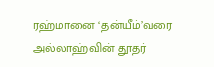ரஹ்மானை ‘தன்யீம்’வரை அல்லாஹ்வின் தூதர்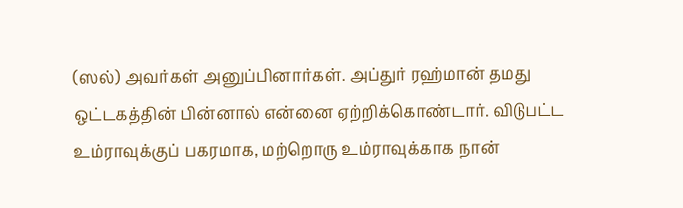(ஸல்) அவர்கள் அனுப்பினார்கள். அப்துர் ரஹ்மான் தமது ஒட்டகத்தின் பின்னால் என்னை ஏற்றிக்கொண்டார். விடுபட்ட உம்ராவுக்குப் பகரமாக, மற்றொரு உம்ராவுக்காக நான்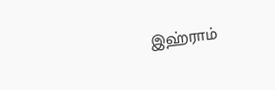இஹ்ராம்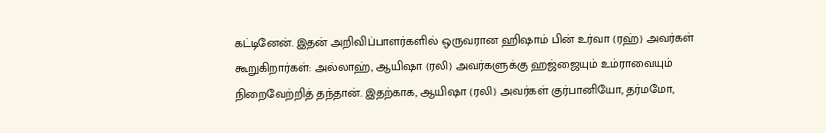கட்டினேன். இதன் அறிவிப்பாளர்களில் ஒருவரான ஹிஷாம் பின் உர்வா (ரஹ்) அவர்கள் கூறுகிறார்கள்: அல்லாஹ், ஆயிஷா (ரலி) அவர்களுக்கு ஹஜ்ஜையும் உம்ராவையும் நிறைவேற்றித் தந்தான். இதற்காக, ஆயிஷா (ரலி) அவர்கள் குர்பானியோ, தர்மமோ,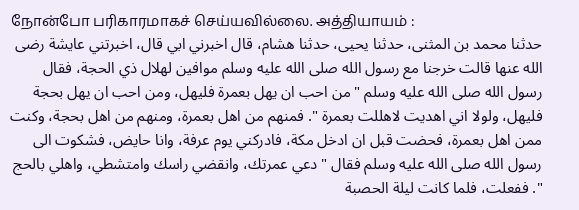நோன்போ பரிகாரமாகச் செய்யவில்லை. அத்தியாயம் :
حدثنا محمد بن المثنى، حدثنا يحيى، حدثنا هشام، قال اخبرني ابي قال، اخبرتني عايشة رضى الله عنها قالت خرجنا مع رسول الله صلى الله عليه وسلم موافين لهلال ذي الحجة، فقال رسول الله صلى الله عليه وسلم " من احب ان يهل بعمرة فليهل، ومن احب ان يهل بحجة فليهل، ولولا اني اهديت لاهللت بعمرة ". فمنهم من اهل بعمرة، ومنهم من اهل بحجة، وكنت ممن اهل بعمرة، فحضت قبل ان ادخل مكة، فادركني يوم عرفة، وانا حايض، فشكوت الى رسول الله صلى الله عليه وسلم فقال " دعي عمرتك، وانقضي راسك وامتشطي، واهلي بالحج ". ففعلت، فلما كانت ليلة الحصبة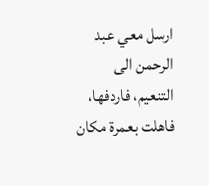ارسل معي عبد الرحمن الى التنعيم، فاردفها، فاهلت بعمرة مكان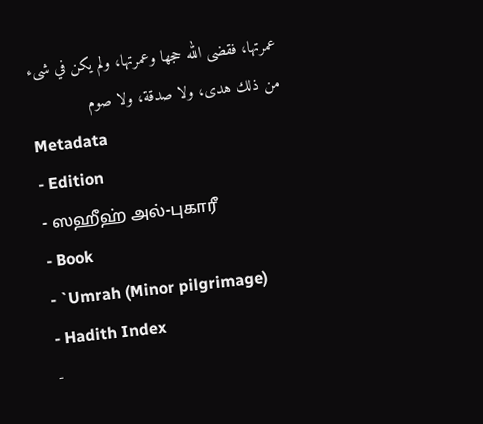عمرتها، فقضى الله حجها وعمرتها، ولم يكن في شىء من ذلك هدى، ولا صدقة، ولا صوم
Metadata
- Edition
- ஸஹீஹ் அல்-புகாரீ
- Book
- `Umrah (Minor pilgrimage)
- Hadith Index
-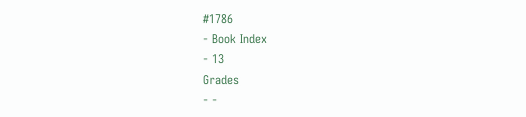#1786
- Book Index
- 13
Grades
- -